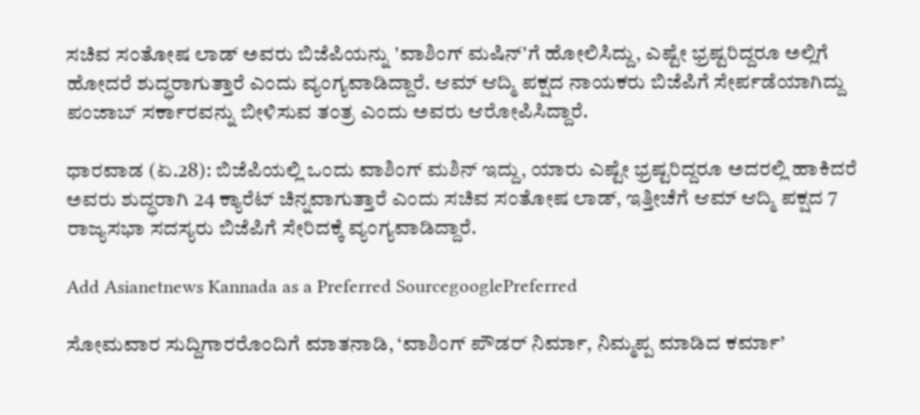ಸಚಿವ ಸಂತೋಷ ಲಾಡ್ ಅವರು ಬಿಜೆಪಿಯನ್ನು 'ವಾಶಿಂಗ್ ಮಷಿನ್'ಗೆ ಹೋಲಿಸಿದ್ದು, ಎಷ್ಟೇ ಭ್ರಷ್ಟರಿದ್ದರೂ ಅಲ್ಲಿಗೆ ಹೋದರೆ ಶುದ್ಧರಾಗುತ್ತಾರೆ ಎಂದು ವ್ಯಂಗ್ಯವಾಡಿದ್ದಾರೆ. ಆಮ್ ಆದ್ಮಿ ಪಕ್ಷದ ನಾಯಕರು ಬಿಜೆಪಿಗೆ ಸೇರ್ಪಡೆಯಾಗಿದ್ದು ಪಂಜಾಬ್ ಸರ್ಕಾರವನ್ನು ಬೀಳಿಸುವ ತಂತ್ರ ಎಂದು ಅವರು ಆರೋಪಿಸಿದ್ದಾರೆ.

ಧಾರವಾಡ (ಏ.28): ಬಿಜೆಪಿಯಲ್ಲಿ ಒಂದು ವಾಶಿಂಗ್‌ ಮಶಿನ್‌ ಇದ್ದು, ಯಾರು ಎಷ್ಟೇ ಭ್ರಷ್ಟರಿದ್ದರೂ ಅದರಲ್ಲಿ ಹಾಕಿದರೆ ಅವರು ಶುದ್ಧರಾಗಿ 24 ಕ್ಯಾರೆಟ್‌ ಚಿನ್ನವಾಗುತ್ತಾರೆ ಎಂದು ಸಚಿವ ಸಂತೋಷ ಲಾಡ್, ಇತ್ತೀಚೆಗೆ ಆಮ್‌ ಆದ್ಮಿ ಪಕ್ಷದ 7 ರಾಜ್ಯಸಭಾ ಸದಸ್ಯರು ಬಿಜೆಪಿಗೆ ಸೇರಿದಕ್ಕೆ ವ್ಯಂಗ್ಯವಾಡಿದ್ದಾರೆ.

Add Asianetnews Kannada as a Preferred SourcegooglePreferred

ಸೋಮವಾರ ಸುದ್ದಿಗಾರರೊಂದಿಗೆ ಮಾತನಾಡಿ, ‘ವಾಶಿಂಗ್‌ ಪೌಡರ್‌ ನಿರ್ಮಾ, ನಿಮ್ಮಪ್ಪ ಮಾಡಿದ ಕರ್ಮಾ’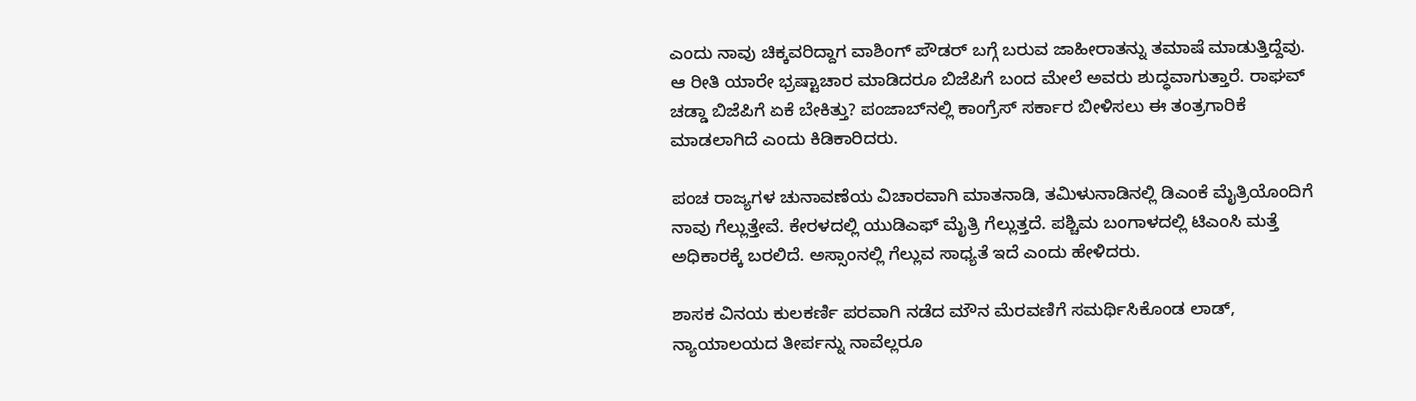ಎಂದು ನಾವು ಚಿಕ್ಕವರಿದ್ದಾಗ ವಾಶಿಂಗ್‌ ಪೌಡರ್‌ ಬಗ್ಗೆ ಬರುವ ಜಾಹೀರಾತನ್ನು ತಮಾಷೆ ಮಾಡುತ್ತಿದ್ದೆವು. ಆ ರೀತಿ ಯಾರೇ ಭ್ರಷ್ಟಾಚಾರ ಮಾಡಿದರೂ ಬಿಜೆಪಿಗೆ ಬಂದ ಮೇಲೆ ಅವರು ಶುದ್ಧವಾಗುತ್ತಾರೆ. ರಾಘವ್‌ ಚಡ್ಡಾ ಬಿಜೆಪಿಗೆ ಏಕೆ ಬೇಕಿತ್ತು? ಪಂಜಾಬ್‌ನಲ್ಲಿ ಕಾಂಗ್ರೆಸ್‌ ಸರ್ಕಾರ ಬೀಳಿಸಲು ಈ ತಂತ್ರಗಾರಿಕೆ ಮಾಡಲಾಗಿದೆ ಎಂದು ಕಿಡಿಕಾರಿದರು.

ಪಂಚ ರಾಜ್ಯಗಳ ಚುನಾವಣೆಯ ವಿಚಾರವಾಗಿ ಮಾತನಾಡಿ, ತಮಿಳುನಾಡಿನಲ್ಲಿ ಡಿಎಂಕೆ ಮೈತ್ರಿಯೊಂದಿಗೆ ನಾವು ಗೆಲ್ಲುತ್ತೇವೆ. ಕೇರಳದಲ್ಲಿ ಯುಡಿಎಫ್ ಮೈತ್ರಿ ಗೆಲ್ಲುತ್ತದೆ. ಪಶ್ಚಿಮ ಬಂಗಾಳದಲ್ಲಿ ಟಿಎಂಸಿ ಮತ್ತೆ ಅಧಿಕಾರಕ್ಕೆ ಬರಲಿದೆ. ಅಸ್ಸಾಂನಲ್ಲಿ ಗೆಲ್ಲುವ ಸಾಧ್ಯತೆ ಇದೆ ಎಂದು ಹೇಳಿದರು.

ಶಾಸಕ ವಿನಯ ಕುಲಕರ್ಣಿ ಪರವಾಗಿ ನಡೆದ ಮೌನ ಮೆರವಣಿಗೆ ಸಮರ್ಥಿಸಿಕೊಂಡ ಲಾಡ್‌, ನ್ಯಾಯಾಲಯದ ತೀರ್ಪನ್ನು ನಾವೆಲ್ಲರೂ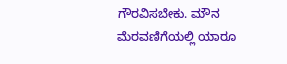ಗೌರವಿಸಬೇಕು. ಮೌನ ಮೆರವಣಿಗೆಯಲ್ಲಿ ಯಾರೂ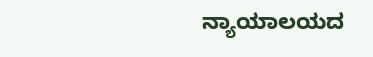ನ್ಯಾಯಾಲಯದ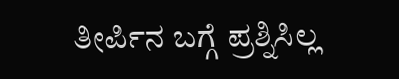ತೀರ್ಪಿನ ಬಗ್ಗೆ ಪ್ರಶ್ನಿಸಿಲ್ಲ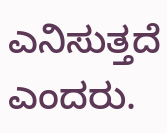ಎನಿಸುತ್ತದೆ ಎಂದರು.